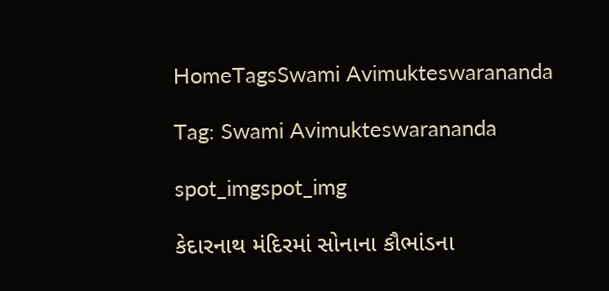HomeTagsSwami Avimukteswarananda

Tag: Swami Avimukteswarananda

spot_imgspot_img

કેદારનાથ મંદિરમાં સોનાના કૌભાંડના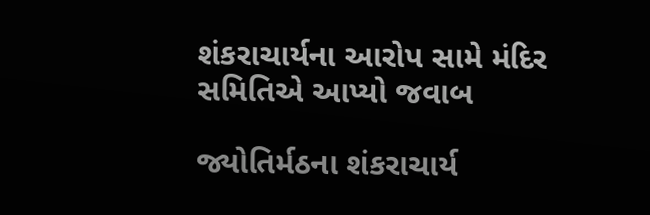શંકરાચાર્યના આરોપ સામે મંદિર સમિતિએ આપ્યો જવાબ

જ્યોતિર્મઠના શંકરાચાર્ય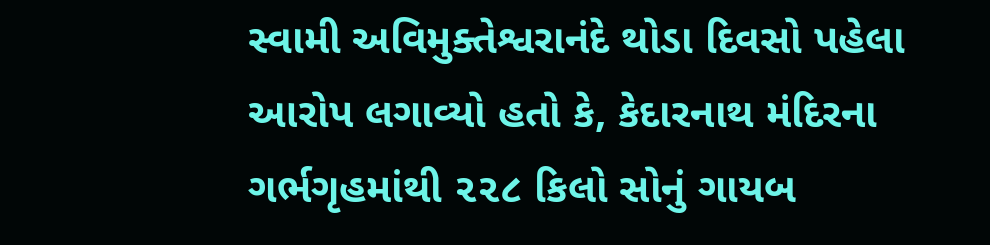સ્વામી અવિમુક્તેશ્વરાનંદે થોડા દિવસો પહેલા આરોપ લગાવ્યો હતો કે, કેદારનાથ મંદિરના ગર્ભગૃહમાંથી ૨૨૮ કિલો સોનું ગાયબ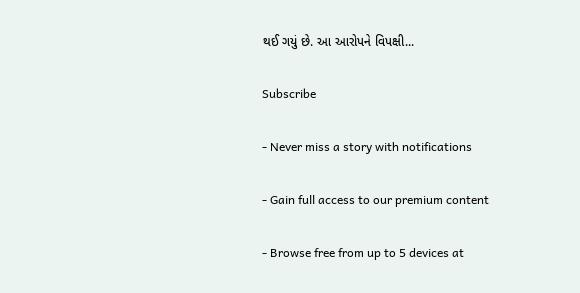થઈ ગયું છે. આ આરોપને વિપક્ષી...

Subscribe

- Never miss a story with notifications

- Gain full access to our premium content

- Browse free from up to 5 devices at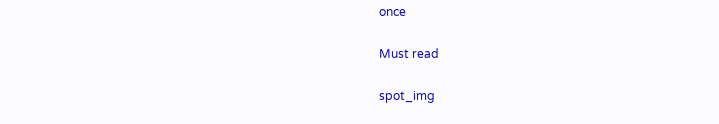once

Must read

spot_img